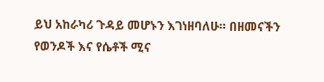ይህ አከራካሪ ጉዳይ መሆኑን እገነዘባለሁ። በዘመናችን የወንዶች እና የሴቶች ሚና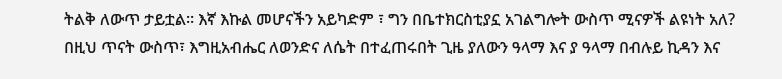ትልቅ ለውጥ ታይቷል። እኛ እኩል መሆናችን አይካድም ፣ ግን በቤተክርስቲያኗ አገልግሎት ውስጥ ሚናዎች ልዩነት አለ?
በዚህ ጥናት ውስጥ፣ እግዚአብሔር ለወንድና ለሴት በተፈጠሩበት ጊዜ ያለውን ዓላማ እና ያ ዓላማ በብሉይ ኪዳን እና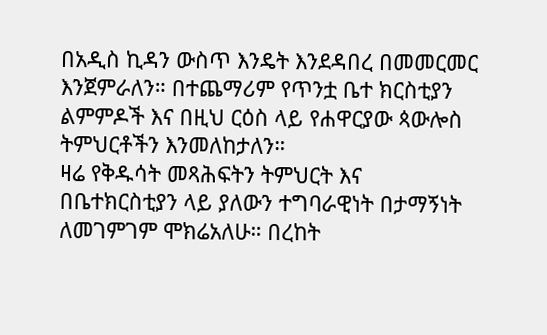በአዲስ ኪዳን ውስጥ እንዴት እንደዳበረ በመመርመር እንጀምራለን። በተጨማሪም የጥንቷ ቤተ ክርስቲያን ልምምዶች እና በዚህ ርዕስ ላይ የሐዋርያው ጳውሎስ ትምህርቶችን እንመለከታለን።
ዛሬ የቅዱሳት መጻሕፍትን ትምህርት እና በቤተክርስቲያን ላይ ያለውን ተግባራዊነት በታማኝነት ለመገምገም ሞክሬአለሁ። በረከት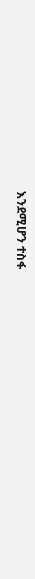እንደሚሆን ተስፋ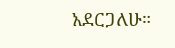አደርጋለሁ።